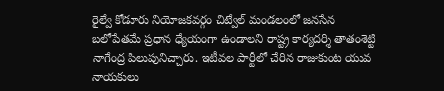రైల్వే కోడూరు నియోజకవర్గం చిట్వేల్ మండలంలో జనసేన బలోపేతమే ప్రధాన ధ్యేయంగా ఉండాలని రాష్ట్ర కార్యదర్శి తాతంశెట్టి నాగేంద్ర పిలుపునిచ్చారు. ఇటీవల పార్టీలో చేరిన రాజుకుంట యువ నాయకులు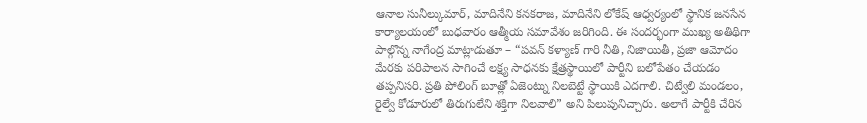ఆనాల సునీల్కుమార్, మాదినేని కనకరాజ, మాదినేని లోకేష్ ఆధ్వర్యంలో స్థానిక జనసేన కార్యాలయంలో బుధవారం ఆత్మీయ సమావేశం జరిగింది. ఈ సందర్భంగా ముఖ్య అతిథిగా పాల్గొన్న నాగేంద్ర మాట్లాడుతూ – “పవన్ కళ్యాణ్ గారి నీతి, నిజాయితీ, ప్రజా ఆమోదం మేరకు పరిపాలన సాగించే లక్ష్య సాధనకు క్షేత్రస్థాయిలో పార్టీని బలోపేతం చేయడం తప్పనిసరి. ప్రతి పోలింగ్ బూత్లో ఏజెంట్ను నిలబెట్టే స్థాయికి ఎదగాలి. చిట్వేలి మండలం, రైల్వే కోడూరులో తిరుగులేని శక్తిగా నిలవాలి” అని పిలుపునిచ్చారు. అలాగే పార్టీకి చేరిన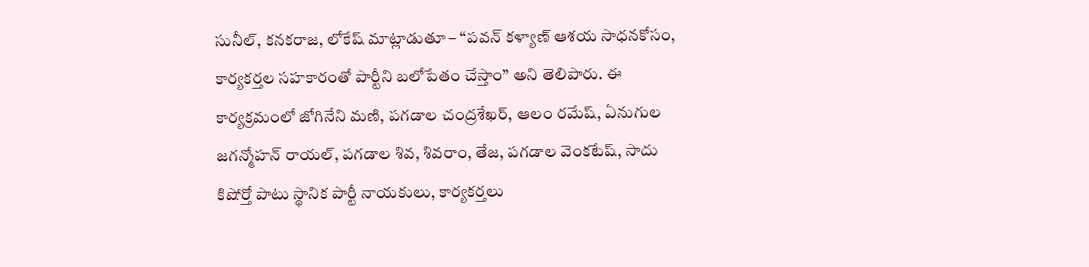సునీల్, కనకరాజ, లోకేష్ మాట్లాడుతూ – “పవన్ కళ్యాణ్ ఆశయ సాధనకోసం, కార్యకర్తల సహకారంతో పార్టీని బలోపేతం చేస్తాం” అని తెలిపారు. ఈ కార్యక్రమంలో జోగినేని మణి, పగడాల చంద్రశేఖర్, ఆలం రమేష్, ఏనుగుల జగన్మోహన్ రాయల్, పగడాల శివ, శివరాం, తేజ, పగడాల వెంకటేష్, సాదు కిషోర్తో పాటు స్థానిక పార్టీ నాయకులు, కార్యకర్తలు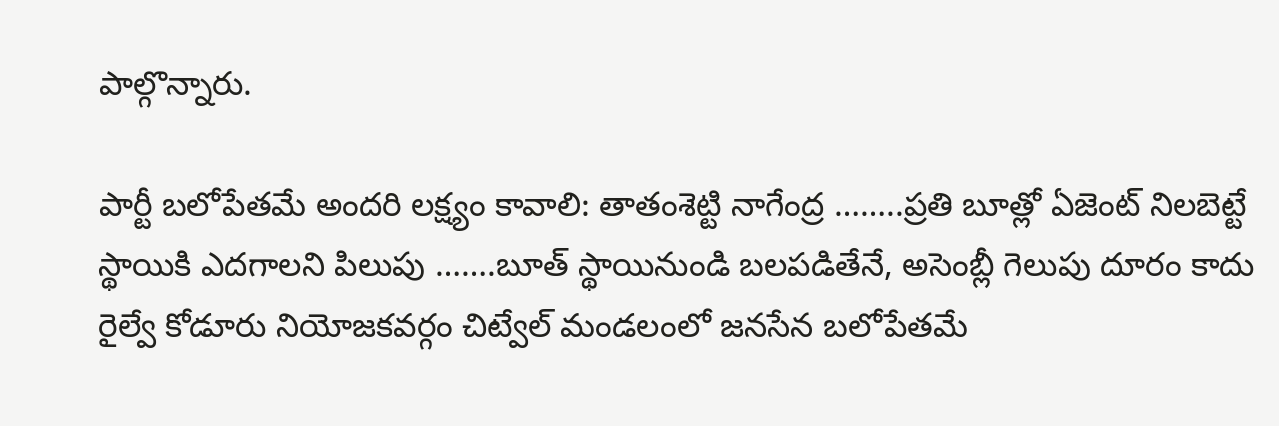పాల్గొన్నారు.

పార్టీ బలోపేతమే అందరి లక్ష్యం కావాలి: తాతంశెట్టి నాగేంద్ర ……..ప్రతి బూత్లో ఏజెంట్ నిలబెట్టే స్థాయికి ఎదగాలని పిలుపు …….బూత్ స్థాయినుండి బలపడితేనే, అసెంబ్లీ గెలుపు దూరం కాదు
రైల్వే కోడూరు నియోజకవర్గం చిట్వేల్ మండలంలో జనసేన బలోపేతమే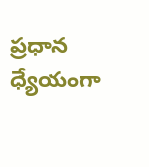ప్రధాన ధ్యేయంగా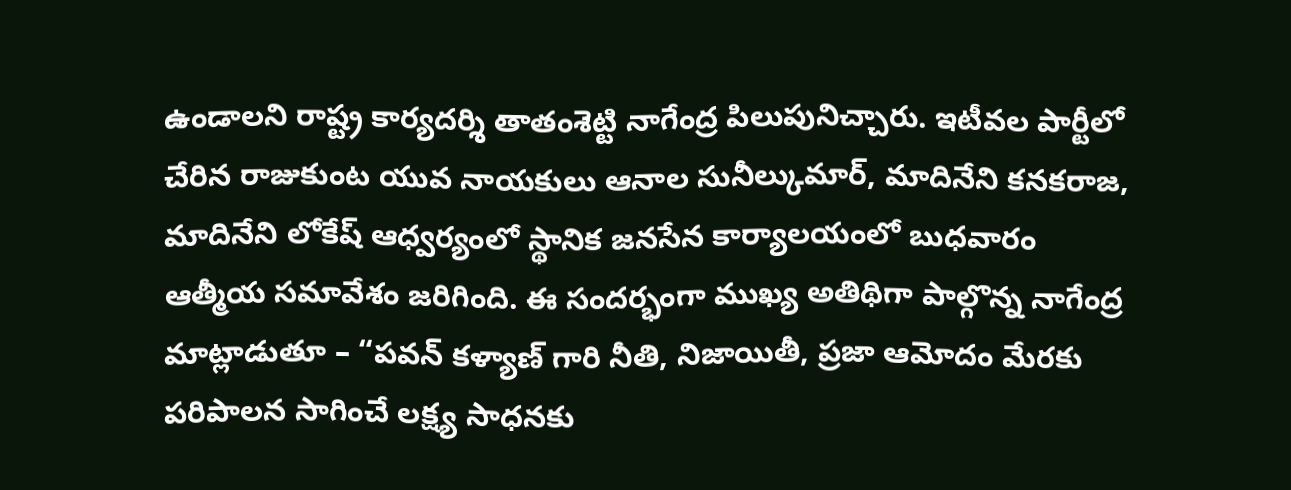ఉండాలని రాష్ట్ర కార్యదర్శి తాతంశెట్టి నాగేంద్ర పిలుపునిచ్చారు. ఇటీవల పార్టీలో చేరిన రాజుకుంట యువ నాయకులు ఆనాల సునీల్కుమార్, మాదినేని కనకరాజ, మాదినేని లోకేష్ ఆధ్వర్యంలో స్థానిక జనసేన కార్యాలయంలో బుధవారం ఆత్మీయ సమావేశం జరిగింది. ఈ సందర్భంగా ముఖ్య అతిథిగా పాల్గొన్న నాగేంద్ర మాట్లాడుతూ – “పవన్ కళ్యాణ్ గారి నీతి, నిజాయితీ, ప్రజా ఆమోదం మేరకు పరిపాలన సాగించే లక్ష్య సాధనకు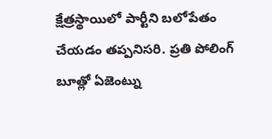క్షేత్రస్థాయిలో పార్టీని బలోపేతం చేయడం తప్పనిసరి. ప్రతి పోలింగ్ బూత్లో ఏజెంట్ను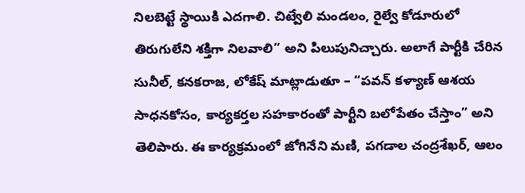నిలబెట్టే స్థాయికి ఎదగాలి. చిట్వేలి మండలం, రైల్వే కోడూరులో తిరుగులేని శక్తిగా నిలవాలి” అని పిలుపునిచ్చారు. అలాగే పార్టీకి చేరిన సునీల్, కనకరాజ, లోకేష్ మాట్లాడుతూ – “పవన్ కళ్యాణ్ ఆశయ సాధనకోసం, కార్యకర్తల సహకారంతో పార్టీని బలోపేతం చేస్తాం” అని తెలిపారు. ఈ కార్యక్రమంలో జోగినేని మణి, పగడాల చంద్రశేఖర్, ఆలం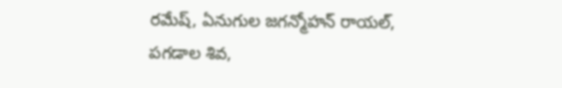రమేష్, ఏనుగుల జగన్మోహన్ రాయల్, పగడాల శివ,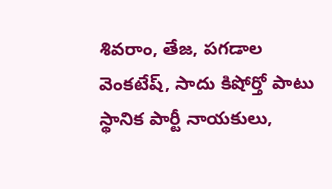శివరాం, తేజ, పగడాల వెంకటేష్, సాదు కిషోర్తో పాటు స్థానిక పార్టీ నాయకులు,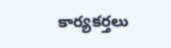కార్యకర్తలు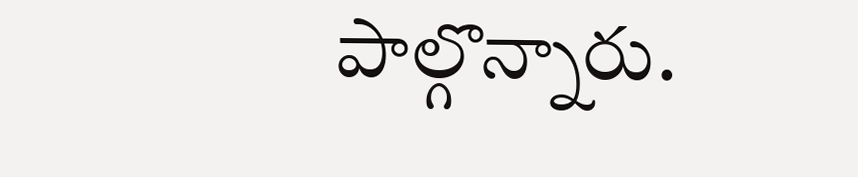పాల్గొన్నారు.